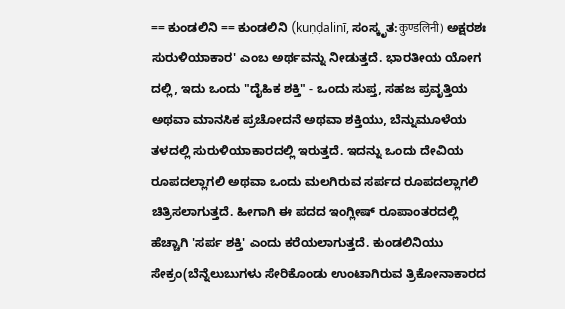== ಕುಂಡಲಿನಿ == ಕುಂಡಲಿನಿ (kuṇḍalinī, ಸಂಸ್ಕೃತ:कुण्डलिनी) ಅಕ್ಷರಶಃ ಸುರುಳಿಯಾಕಾರ' ಎಂಬ ಅರ್ಥವನ್ನು ನೀಡುತ್ತದೆ. ಭಾರತೀಯ ಯೋಗ ದಲ್ಲಿ, ಇದು ಒಂದು "ದೈಹಿಕ ಶಕ್ತಿ" - ಒಂದು ಸುಪ್ತ, ಸಹಜ ಪ್ರವೃತ್ತಿಯ ಅಥವಾ ಮಾನಸಿಕ ಪ್ರಚೋದನೆ ಅಥವಾ ಶಕ್ತಿಯು, ಬೆನ್ನುಮೂಳೆಯ ತಳದಲ್ಲಿ ಸುರುಳಿಯಾಕಾರದಲ್ಲಿ ಇರುತ್ತದೆ. ಇದನ್ನು ಒಂದು ದೇವಿಯ ರೂಪದಲ್ಲಾಗಲಿ ಅಥವಾ ಒಂದು ಮಲಗಿರುವ ಸರ್ಪದ ರೂಪದಲ್ಲಾಗಲಿ ಚಿತ್ರಿಸಲಾಗುತ್ತದೆ. ಹೀಗಾಗಿ ಈ ಪದದ ಇಂಗ್ಲೀಷ್ ರೂಪಾಂತರದಲ್ಲಿ ಹೆಚ್ಚಾಗಿ 'ಸರ್ಪ ಶಕ್ತಿ' ಎಂದು ಕರೆಯಲಾಗುತ್ತದೆ. ಕುಂಡಲಿನಿಯು ಸೇಕ್ರಂ(ಬೆನ್ನೆಲುಬುಗಳು ಸೇರಿಕೊಂಡು ಉಂಟಾಗಿರುವ ತ್ರಿಕೋನಾಕಾರದ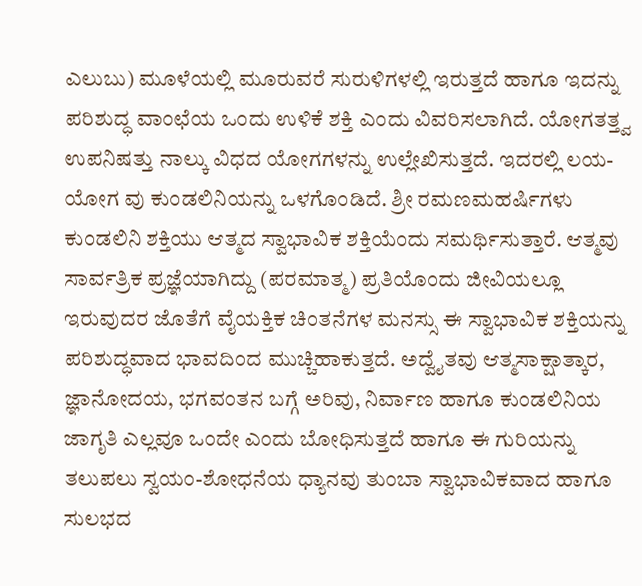ಎಲುಬು) ಮೂಳೆಯಲ್ಲಿ ಮೂರುವರೆ ಸುರುಳಿಗಳಲ್ಲಿ ಇರುತ್ತದೆ ಹಾಗೂ ಇದನ್ನು ಪರಿಶುದ್ಧ ವಾಂಛೆಯ ಒಂದು ಉಳಿಕೆ ಶಕ್ತಿ ಎಂದು ವಿವರಿಸಲಾಗಿದೆ. ಯೋಗತತ್ತ್ವ ಉಪನಿಷತ್ತು ನಾಲ್ಕು ವಿಧದ ಯೋಗಗಳನ್ನು ಉಲ್ಲೇಖಿಸುತ್ತದೆ. ಇದರಲ್ಲಿ ಲಯ-ಯೋಗ ವು ಕುಂಡಲಿನಿಯನ್ನು ಒಳಗೊಂಡಿದೆ. ಶ್ರೀ ರಮಣಮಹರ್ಷಿಗಳು ಕುಂಡಲಿನಿ ಶಕ್ತಿಯು ಆತ್ಮದ ಸ್ವಾಭಾವಿಕ ಶಕ್ತಿಯೆಂದು ಸಮರ್ಥಿಸುತ್ತಾರೆ. ಆತ್ಮವು ಸಾರ್ವತ್ರಿಕ ಪ್ರಜ್ಞೆಯಾಗಿದ್ದು (ಪರಮಾತ್ಮ) ಪ್ರತಿಯೊಂದು ಜೀವಿಯಲ್ಲೂ ಇರುವುದರ ಜೊತೆಗೆ ವೈಯಕ್ತಿಕ ಚಿಂತನೆಗಳ ಮನಸ್ಸು ಈ ಸ್ವಾಭಾವಿಕ ಶಕ್ತಿಯನ್ನು ಪರಿಶುದ್ಧವಾದ ಭಾವದಿಂದ ಮುಚ್ಚಿಹಾಕುತ್ತದೆ. ಅದ್ವೈತವು ಆತ್ಮಸಾಕ್ಷಾತ್ಕಾರ, ಜ್ಞಾನೋದಯ, ಭಗವಂತನ ಬಗ್ಗೆ ಅರಿವು, ನಿರ್ವಾಣ ಹಾಗೂ ಕುಂಡಲಿನಿಯ ಜಾಗೃತಿ ಎಲ್ಲವೂ ಒಂದೇ ಎಂದು ಬೋಧಿಸುತ್ತದೆ ಹಾಗೂ ಈ ಗುರಿಯನ್ನು ತಲುಪಲು ಸ್ವಯಂ-ಶೋಧನೆಯ ಧ್ಯಾನವು ತುಂಬಾ ಸ್ವಾಭಾವಿಕವಾದ ಹಾಗೂ ಸುಲಭದ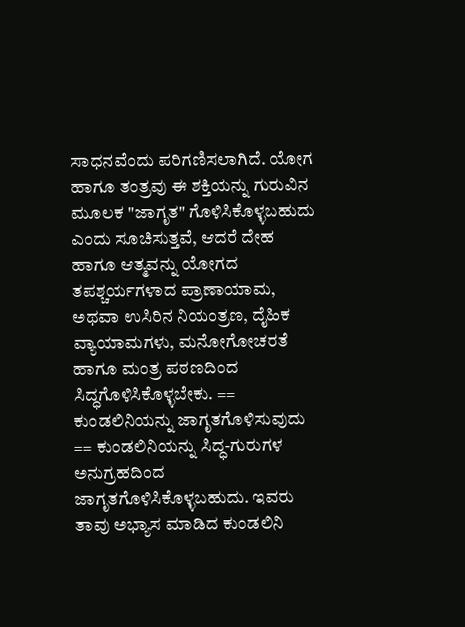ಸಾಧನವೆಂದು ಪರಿಗಣಿಸಲಾಗಿದೆ. ಯೋಗ ಹಾಗೂ ತಂತ್ರವು ಈ ಶಕ್ತಿಯನ್ನು ಗುರುವಿನ ಮೂಲಕ "ಜಾಗೃತ" ಗೊಳಿಸಿಕೊಳ್ಳಬಹುದು ಎಂದು ಸೂಚಿಸುತ್ತವೆ, ಆದರೆ ದೇಹ ಹಾಗೂ ಆತ್ಮವನ್ನು ಯೋಗದ ತಪಶ್ಚರ್ಯಗಳಾದ ಪ್ರಾಣಾಯಾಮ, ಅಥವಾ ಉಸಿರಿನ ನಿಯಂತ್ರಣ, ದೈಹಿಕ ವ್ಯಾಯಾಮಗಳು, ಮನೋಗೋಚರತೆ ಹಾಗೂ ಮಂತ್ರ ಪಠಣದಿಂದ ಸಿದ್ಧಗೊಳಿಸಿಕೊಳ್ಳಬೇಕು. == ಕುಂಡಲಿನಿಯನ್ನು ಜಾಗೃತಗೊಳಿಸುವುದು == ಕುಂಡಲಿನಿಯನ್ನು ಸಿದ್ಧ-ಗುರುಗಳ ಅನುಗ್ರಹದಿಂದ ಜಾಗೃತಗೊಳಿಸಿಕೊಳ್ಳಬಹುದು. ಇವರು ತಾವು ಅಭ್ಯಾಸ ಮಾಡಿದ ಕುಂಡಲಿನಿ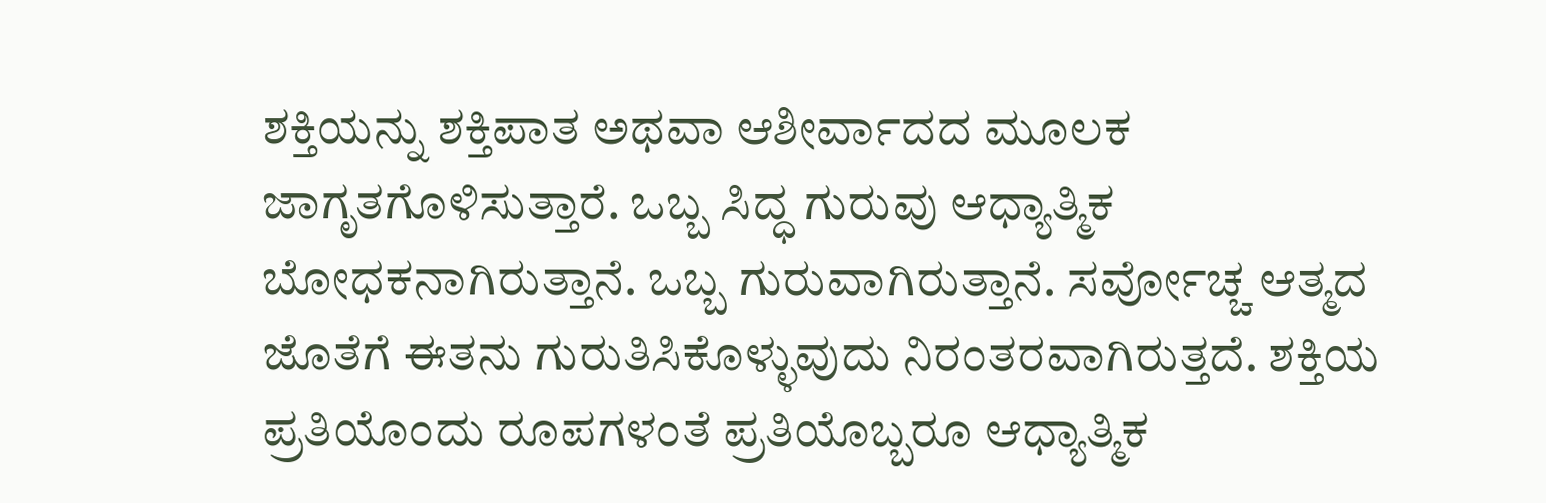ಶಕ್ತಿಯನ್ನು ಶಕ್ತಿಪಾತ ಅಥವಾ ಆಶೀರ್ವಾದದ ಮೂಲಕ ಜಾಗೃತಗೊಳಿಸುತ್ತಾರೆ. ಒಬ್ಬ ಸಿದ್ಧ ಗುರುವು ಆಧ್ಯಾತ್ಮಿಕ ಬೋಧಕನಾಗಿರುತ್ತಾನೆ. ಒಬ್ಬ ಗುರುವಾಗಿರುತ್ತಾನೆ. ಸರ್ವೋಚ್ಚ ಆತ್ಮದ ಜೊತೆಗೆ ಈತನು ಗುರುತಿಸಿಕೊಳ್ಳುವುದು ನಿರಂತರವಾಗಿರುತ್ತದೆ. ಶಕ್ತಿಯ ಪ್ರತಿಯೊಂದು ರೂಪಗಳಂತೆ ಪ್ರತಿಯೊಬ್ಬರೂ ಆಧ್ಯಾತ್ಮಿಕ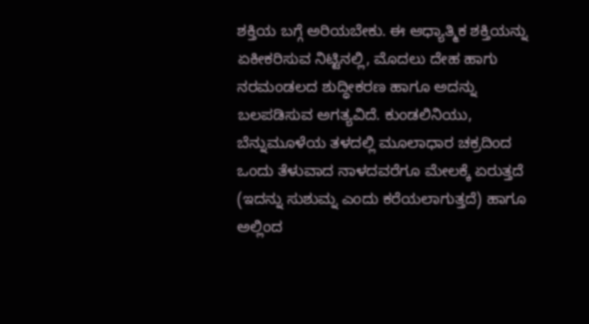ಶಕ್ತಿಯ ಬಗ್ಗೆ ಅರಿಯಬೇಕು. ಈ ಆಧ್ಯಾತ್ಮಿಕ ಶಕ್ತಿಯನ್ನು ಏಕೀಕರಿಸುವ ನಿಟ್ಟಿನಲ್ಲಿ, ಮೊದಲು ದೇಹ ಹಾಗು ನರಮಂಡಲದ ಶುದ್ಧೀಕರಣ ಹಾಗೂ ಅದನ್ನು ಬಲಪಡಿಸುವ ಅಗತ್ಯವಿದೆ. ಕುಂಡಲಿನಿಯು, ಬೆನ್ನುಮೂಳೆಯ ತಳದಲ್ಲಿ ಮೂಲಾಧಾರ ಚಕ್ರದಿಂದ ಒಂದು ತೆಳುವಾದ ನಾಳದವರೆಗೂ ಮೇಲಕ್ಕೆ ಏರುತ್ತದೆ (ಇದನ್ನು ಸುಶುಮ್ನ ಎಂದು ಕರೆಯಲಾಗುತ್ತದೆ) ಹಾಗೂ ಅಲ್ಲಿಂದ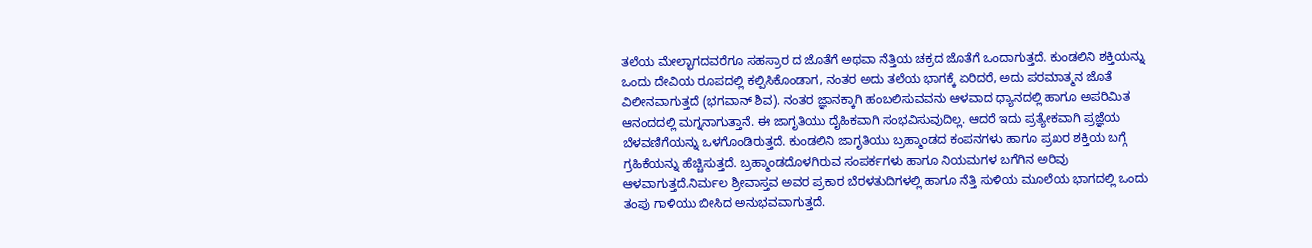ತಲೆಯ ಮೇಲ್ಭಾಗದವರೆಗೂ ಸಹಸ್ರಾರ ದ ಜೊತೆಗೆ ಅಥವಾ ನೆತ್ತಿಯ ಚಕ್ರದ ಜೊತೆಗೆ ಒಂದಾಗುತ್ತದೆ. ಕುಂಡಲಿನಿ ಶಕ್ತಿಯನ್ನು ಒಂದು ದೇವಿಯ ರೂಪದಲ್ಲಿ ಕಲ್ಪಿಸಿಕೊಂಡಾಗ, ನಂತರ ಅದು ತಲೆಯ ಭಾಗಕ್ಕೆ ಏರಿದರೆ, ಅದು ಪರಮಾತ್ಮನ ಜೊತೆ ವಿಲೀನವಾಗುತ್ತದೆ (ಭಗವಾನ್ ಶಿವ). ನಂತರ ಜ್ಞಾನಕ್ಕಾಗಿ ಹಂಬಲಿಸುವವನು ಆಳವಾದ ಧ್ಯಾನದಲ್ಲಿ ಹಾಗೂ ಅಪರಿಮಿತ ಆನಂದದಲ್ಲಿ ಮಗ್ನನಾಗುತ್ತಾನೆ. ಈ ಜಾಗೃತಿಯು ದೈಹಿಕವಾಗಿ ಸಂಭವಿಸುವುದಿಲ್ಲ. ಆದರೆ ಇದು ಪ್ರತ್ಯೇಕವಾಗಿ ಪ್ರಜ್ಞೆಯ ಬೆಳವಣಿಗೆಯನ್ನು ಒಳಗೊಂಡಿರುತ್ತದೆ. ಕುಂಡಲಿನಿ ಜಾಗೃತಿಯು ಬ್ರಹ್ಮಾಂಡದ ಕಂಪನಗಳು ಹಾಗೂ ಪ್ರಖರ ಶಕ್ತಿಯ ಬಗ್ಗೆ ಗ್ರಹಿಕೆಯನ್ನು ಹೆಚ್ಚಿಸುತ್ತದೆ. ಬ್ರಹ್ಮಾಂಡದೊಳಗಿರುವ ಸಂಪರ್ಕಗಳು ಹಾಗೂ ನಿಯಮಗಳ ಬಗೆಗಿನ ಅರಿವು ಆಳವಾಗುತ್ತದೆ.ನಿರ್ಮಲ ಶ್ರೀವಾಸ್ತವ ಅವರ ಪ್ರಕಾರ ಬೆರಳತುದಿಗಳಲ್ಲಿ ಹಾಗೂ ನೆತ್ತಿ ಸುಳಿಯ ಮೂಲೆಯ ಭಾಗದಲ್ಲಿ ಒಂದು ತಂಪು ಗಾಳಿಯು ಬೀಸಿದ ಅನುಭವವಾಗುತ್ತದೆ.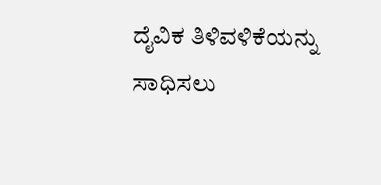ದೈವಿಕ ತಿಳಿವಳಿಕೆಯನ್ನು ಸಾಧಿಸಲು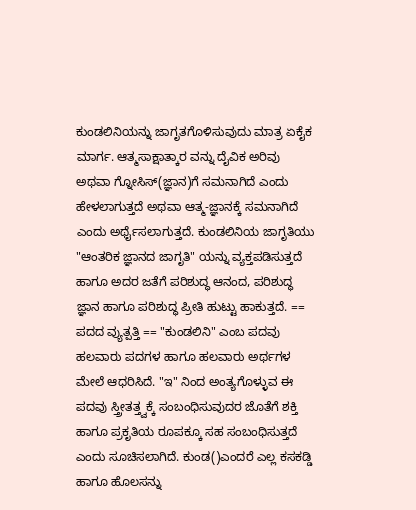ಕುಂಡಲಿನಿಯನ್ನು ಜಾಗೃತಗೊಳಿಸುವುದು ಮಾತ್ರ ಏಕೈಕ ಮಾರ್ಗ. ಆತ್ಮಸಾಕ್ಷಾತ್ಕಾರ ವನ್ನು ದೈವಿಕ ಅರಿವು ಅಥವಾ ಗ್ನೋಸಿಸ್(ಜ್ಞಾನ)ಗೆ ಸಮನಾಗಿದೆ ಎಂದು ಹೇಳಲಾಗುತ್ತದೆ ಅಥವಾ ಆತ್ಮ-ಜ್ಞಾನಕ್ಕೆ ಸಮನಾಗಿದೆ ಎಂದು ಅರ್ಥೈಸಲಾಗುತ್ತದೆ. ಕುಂಡಲಿನಿಯ ಜಾಗೃತಿಯು "ಆಂತರಿಕ ಜ್ಞಾನದ ಜಾಗೃತಿ" ಯನ್ನು ವ್ಯಕ್ತಪಡಿಸುತ್ತದೆ ಹಾಗೂ ಅದರ ಜತೆಗೆ ಪರಿಶುದ್ಧ ಆನಂದ, ಪರಿಶುದ್ಧ ಜ್ಞಾನ ಹಾಗೂ ಪರಿಶುದ್ಧ ಪ್ರೀತಿ ಹುಟ್ಟು ಹಾಕುತ್ತದೆ. == ಪದದ ವ್ಯುತ್ಪತ್ತಿ == "ಕುಂಡಲಿನಿ" ಎಂಬ ಪದವು ಹಲವಾರು ಪದಗಳ ಹಾಗೂ ಹಲವಾರು ಅರ್ಥಗಳ ಮೇಲೆ ಆಧರಿಸಿದೆ. "ಇ" ನಿಂದ ಅಂತ್ಯಗೊಳ್ಳುವ ಈ ಪದವು ಸ್ತ್ರೀತತ್ತ್ವಕ್ಕೆ ಸಂಬಂಧಿಸುವುದರ ಜೊತೆಗೆ ಶಕ್ತಿ ಹಾಗೂ ಪ್ರಕೃತಿಯ ರೂಪಕ್ಕೂ ಸಹ ಸಂಬಂಧಿಸುತ್ತದೆ ಎಂದು ಸೂಚಿಸಲಾಗಿದೆ. ಕುಂಡ()ಎಂದರೆ ಎಲ್ಲ ಕಸಕಡ್ಡಿ ಹಾಗೂ ಹೊಲಸನ್ನು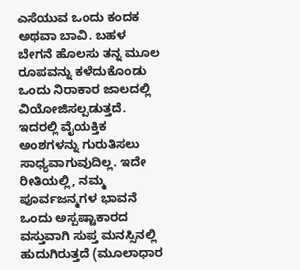ಎಸೆಯುವ ಒಂದು ಕಂದಕ ಅಥವಾ ಬಾವಿ. ಬಹಳ ಬೇಗನೆ ಹೊಲಸು ತನ್ನ ಮೂಲ ರೂಪವನ್ನು ಕಳೆದುಕೊಂಡು ಒಂದು ನಿರಾಕಾರ ಜಾಲದಲ್ಲಿ ವಿಯೋಜಿಸಲ್ಪಡುತ್ತದೆ. ಇದರಲ್ಲಿ ವೈಯಕ್ತಿಕ ಅಂಶಗಳನ್ನು ಗುರುತಿಸಲು ಸಾಧ್ಯವಾಗುವುದಿಲ್ಲ. ಇದೇ ರೀತಿಯಲ್ಲಿ, ನಮ್ಮ ಪೂರ್ವಜನ್ಮಗಳ ಭಾವನೆ ಒಂದು ಅಸ್ಪಷ್ಟಾಕಾರದ ವಸ್ತುವಾಗಿ ಸುಪ್ತ ಮನಸ್ಸಿನಲ್ಲಿ ಹುದುಗಿರುತ್ತದೆ (ಮೂಲಾಧಾರ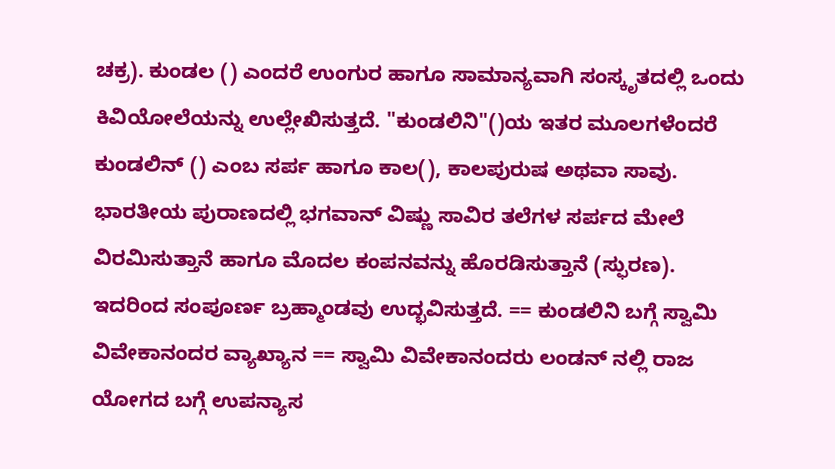ಚಕ್ರ). ಕುಂಡಲ () ಎಂದರೆ ಉಂಗುರ ಹಾಗೂ ಸಾಮಾನ್ಯವಾಗಿ ಸಂಸ್ಕೃತದಲ್ಲಿ ಒಂದು ಕಿವಿಯೋಲೆಯನ್ನು ಉಲ್ಲೇಖಿಸುತ್ತದೆ. "ಕುಂಡಲಿನಿ"()ಯ ಇತರ ಮೂಲಗಳೆಂದರೆ ಕುಂಡಲಿನ್ () ಎಂಬ ಸರ್ಪ ಹಾಗೂ ಕಾಲ(), ಕಾಲಪುರುಷ ಅಥವಾ ಸಾವು. ಭಾರತೀಯ ಪುರಾಣದಲ್ಲಿ ಭಗವಾನ್ ವಿಷ್ಣು ಸಾವಿರ ತಲೆಗಳ ಸರ್ಪದ ಮೇಲೆ ವಿರಮಿಸುತ್ತಾನೆ ಹಾಗೂ ಮೊದಲ ಕಂಪನವನ್ನು ಹೊರಡಿಸುತ್ತಾನೆ (ಸ್ಫುರಣ). ಇದರಿಂದ ಸಂಪೂರ್ಣ ಬ್ರಹ್ಮಾಂಡವು ಉದ್ಭವಿಸುತ್ತದೆ. == ಕುಂಡಲಿನಿ ಬಗ್ಗೆ ಸ್ವಾಮಿ ವಿವೇಕಾನಂದರ ವ್ಯಾಖ್ಯಾನ == ಸ್ವಾಮಿ ವಿವೇಕಾನಂದರು ಲಂಡನ್ ನಲ್ಲಿ ರಾಜ ಯೋಗದ ಬಗ್ಗೆ ಉಪನ್ಯಾಸ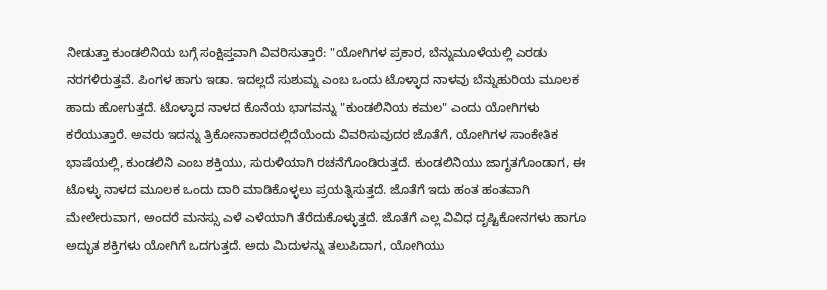ನೀಡುತ್ತಾ ಕುಂಡಲಿನಿಯ ಬಗ್ಗೆ ಸಂಕ್ಷಿಪ್ತವಾಗಿ ವಿವರಿಸುತ್ತಾರೆ: "ಯೋಗಿಗಳ ಪ್ರಕಾರ, ಬೆನ್ನುಮೂಳೆಯಲ್ಲಿ ಎರಡು ನರಗಳಿರುತ್ತವೆ. ಪಿಂಗಳ ಹಾಗು ಇಡಾ. ಇದಲ್ಲದೆ ಸುಶುಮ್ನ ಎಂಬ ಒಂದು ಟೊಳ್ಳಾದ ನಾಳವು ಬೆನ್ನುಹುರಿಯ ಮೂಲಕ ಹಾದು ಹೋಗುತ್ತದೆ. ಟೊಳ್ಳಾದ ನಾಳದ ಕೊನೆಯ ಭಾಗವನ್ನು "ಕುಂಡಲಿನಿಯ ಕಮಲ" ಎಂದು ಯೋಗಿಗಳು ಕರೆಯುತ್ತಾರೆ. ಅವರು ಇದನ್ನು ತ್ರಿಕೋನಾಕಾರದಲ್ಲಿದೆಯೆಂದು ವಿವರಿಸುವುದರ ಜೊತೆಗೆ, ಯೋಗಿಗಳ ಸಾಂಕೇತಿಕ ಭಾಷೆಯಲ್ಲಿ, ಕುಂಡಲಿನಿ ಎಂಬ ಶಕ್ತಿಯು, ಸುರುಳಿಯಾಗಿ ರಚನೆಗೊಂಡಿರುತ್ತದೆ. ಕುಂಡಲಿನಿಯು ಜಾಗೃತಗೊಂಡಾಗ, ಈ ಟೊಳ್ಳು ನಾಳದ ಮೂಲಕ ಒಂದು ದಾರಿ ಮಾಡಿಕೊಳ್ಳಲು ಪ್ರಯತ್ನಿಸುತ್ತದೆ. ಜೊತೆಗೆ ಇದು ಹಂತ ಹಂತವಾಗಿ ಮೇಲೇರುವಾಗ, ಅಂದರೆ ಮನಸ್ಸು ಎಳೆ ಎಳೆಯಾಗಿ ತೆರೆದುಕೊಳ್ಳುತ್ತದೆ. ಜೊತೆಗೆ ಎಲ್ಲ ವಿವಿಧ ದೃಷ್ಟಿಕೋನಗಳು ಹಾಗೂ ಅದ್ಭುತ ಶಕ್ತಿಗಳು ಯೋಗಿಗೆ ಒದಗುತ್ತದೆ. ಅದು ಮಿದುಳನ್ನು ತಲುಪಿದಾಗ, ಯೋಗಿಯು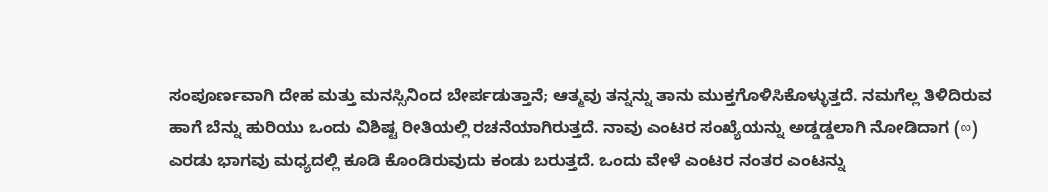ಸಂಪೂರ್ಣವಾಗಿ ದೇಹ ಮತ್ತು ಮನಸ್ಸಿನಿಂದ ಬೇರ್ಪಡುತ್ತಾನೆ; ಆತ್ಮವು ತನ್ನನ್ನು ತಾನು ಮುಕ್ತಗೊಳಿಸಿಕೊಳ್ಳುತ್ತದೆ. ನಮಗೆಲ್ಲ ತಿಳಿದಿರುವ ಹಾಗೆ ಬೆನ್ನು ಹುರಿಯು ಒಂದು ವಿಶಿಷ್ಟ ರೀತಿಯಲ್ಲಿ ರಚನೆಯಾಗಿರುತ್ತದೆ. ನಾವು ಎಂಟರ ಸಂಖ್ಯೆಯನ್ನು ಅಡ್ಡಡ್ಡಲಾಗಿ ನೋಡಿದಾಗ (∞) ಎರಡು ಭಾಗವು ಮಧ್ಯದಲ್ಲಿ ಕೂಡಿ ಕೊಂಡಿರುವುದು ಕಂಡು ಬರುತ್ತದೆ. ಒಂದು ವೇಳೆ ಎಂಟರ ನಂತರ ಎಂಟನ್ನು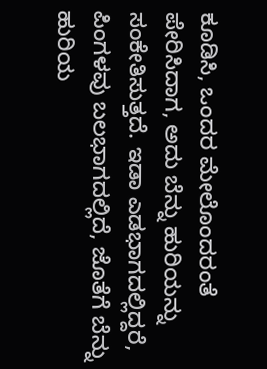ಕೂಡಿಸಿ, ಒಂದರ ಮೇಲೊಂದರಂತೆ ಪೇರಿಸಿದಾಗ, ಅದು ಬೆನ್ನು ಹುರಿಯನ್ನು ಸಂಕೇತಿಸುತ್ತದೆ. ಇಡಾ ಎಡಭಾಗದಲ್ಲಿದ್ದರೆ, ಪಿಂಗಳವು ಬಲಭಾಗದಲ್ಲಿದೆ, ಜೊತೆಗೆ ಬೆನ್ನು ಹುರಿಯ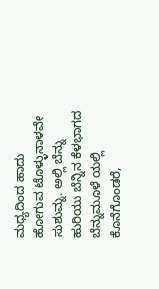ಮಧ್ಯದಿಂದ ಹಾದು ಹೋಗುವ ಟೊಳ್ಳುನಾಳವೇ ಸುಶುಮ್ನ. ಅಲ್ಲಿ ಬೆನ್ನು ಹುರಿಯು ಬೆನ್ನಿನ ಕೆಳಭಾಗದ ಬೆನ್ನುಮೂಳೆ ಯಲ್ಲಿ ಕೊನೆಗೊಂಡರೆ,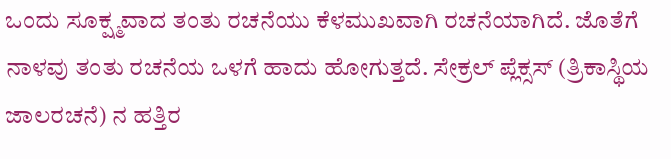ಒಂದು ಸೂಕ್ಷ್ಮವಾದ ತಂತು ರಚನೆಯು ಕೆಳಮುಖವಾಗಿ ರಚನೆಯಾಗಿದೆ. ಜೊತೆಗೆ ನಾಳವು ತಂತು ರಚನೆಯ ಒಳಗೆ ಹಾದು ಹೋಗುತ್ತದೆ. ಸೇಕ್ರಲ್ ಪ್ಲೆಕ್ಸಸ್ (ತ್ರಿಕಾಸ್ಥಿಯ ಜಾಲರಚನೆ) ನ ಹತ್ತಿರ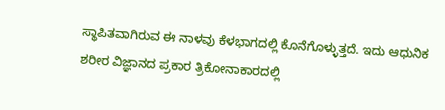ಸ್ಥಾಪಿತವಾಗಿರುವ ಈ ನಾಳವು ಕೆಳಭಾಗದಲ್ಲಿ ಕೊನೆಗೊಳ್ಳುತ್ತದೆ. ಇದು ಆಧುನಿಕ ಶರೀರ ವಿಜ್ಞಾನದ ಪ್ರಕಾರ ತ್ರಿಕೋನಾಕಾರದಲ್ಲಿ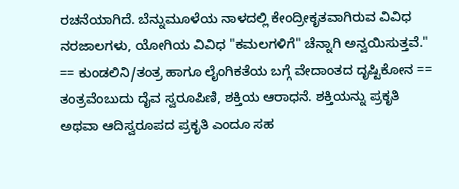ರಚನೆಯಾಗಿದೆ. ಬೆನ್ನುಮೂಳೆಯ ನಾಳದಲ್ಲಿ ಕೇಂದ್ರೀಕೃತವಾಗಿರುವ ವಿವಿಧ ನರಜಾಲಗಳು, ಯೋಗಿಯ ವಿವಿಧ "ಕಮಲಗಳಿಗೆ" ಚೆನ್ನಾಗಿ ಅನ್ವಯಿಸುತ್ತವೆ." == ಕುಂಡಲಿನಿ/ತಂತ್ರ ಹಾಗೂ ಲೈಂಗಿಕತೆಯ ಬಗ್ಗೆ ವೇದಾಂತದ ದೃಷ್ಟಿಕೋನ == ತಂತ್ರವೆಂಬುದು ದೈವ ಸ್ವರೂಪಿಣಿ, ಶಕ್ತಿಯ ಆರಾಧನೆ. ಶಕ್ತಿಯನ್ನು ಪ್ರಕೃತಿ ಅಥವಾ ಆದಿಸ್ವರೂಪದ ಪ್ರಕೃತಿ ಎಂದೂ ಸಹ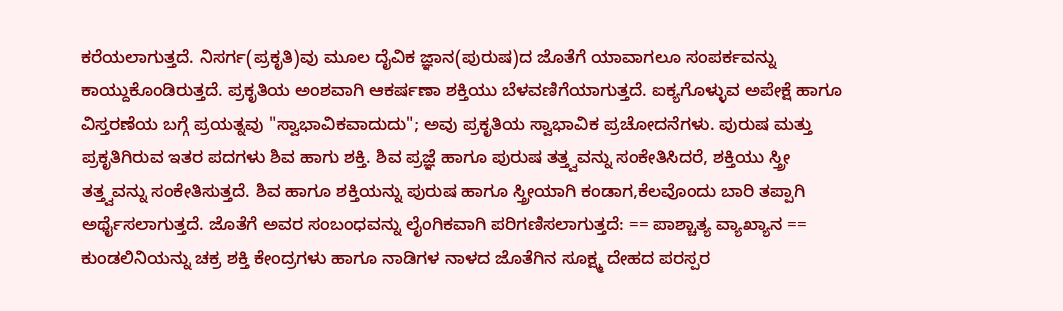ಕರೆಯಲಾಗುತ್ತದೆ. ನಿಸರ್ಗ(ಪ್ರಕೃತಿ)ವು ಮೂಲ ದೈವಿಕ ಜ್ಞಾನ(ಪುರುಷ)ದ ಜೊತೆಗೆ ಯಾವಾಗಲೂ ಸಂಪರ್ಕವನ್ನು ಕಾಯ್ದುಕೊಂಡಿರುತ್ತದೆ. ಪ್ರಕೃತಿಯ ಅಂಶವಾಗಿ ಆಕರ್ಷಣಾ ಶಕ್ತಿಯು ಬೆಳವಣಿಗೆಯಾಗುತ್ತದೆ. ಐಕ್ಯಗೊಳ್ಳುವ ಅಪೇಕ್ಷೆ ಹಾಗೂ ವಿಸ್ತರಣೆಯ ಬಗ್ಗೆ ಪ್ರಯತ್ನವು "ಸ್ವಾಭಾವಿಕವಾದುದು"; ಅವು ಪ್ರಕೃತಿಯ ಸ್ವಾಭಾವಿಕ ಪ್ರಚೋದನೆಗಳು. ಪುರುಷ ಮತ್ತು ಪ್ರಕೃತಿಗಿರುವ ಇತರ ಪದಗಳು ಶಿವ ಹಾಗು ಶಕ್ತಿ. ಶಿವ ಪ್ರಜ್ಞೆ ಹಾಗೂ ಪುರುಷ ತತ್ತ್ವವನ್ನು ಸಂಕೇತಿಸಿದರೆ, ಶಕ್ತಿಯು ಸ್ತ್ರೀ ತತ್ತ್ವವನ್ನು ಸಂಕೇತಿಸುತ್ತದೆ. ಶಿವ ಹಾಗೂ ಶಕ್ತಿಯನ್ನು ಪುರುಷ ಹಾಗೂ ಸ್ತ್ರೀಯಾಗಿ ಕಂಡಾಗ,ಕೆಲವೊಂದು ಬಾರಿ ತಪ್ಪಾಗಿ ಅರ್ಥೈಸಲಾಗುತ್ತದೆ. ಜೊತೆಗೆ ಅವರ ಸಂಬಂಧವನ್ನು ಲೈಂಗಿಕವಾಗಿ ಪರಿಗಣಿಸಲಾಗುತ್ತದೆ: == ಪಾಶ್ಚಾತ್ಯ ವ್ಯಾಖ್ಯಾನ == ಕುಂಡಲಿನಿಯನ್ನು ಚಕ್ರ ಶಕ್ತಿ ಕೇಂದ್ರಗಳು ಹಾಗೂ ನಾಡಿಗಳ ನಾಳದ ಜೊತೆಗಿನ ಸೂಕ್ಷ್ಮ ದೇಹದ ಪರಸ್ಪರ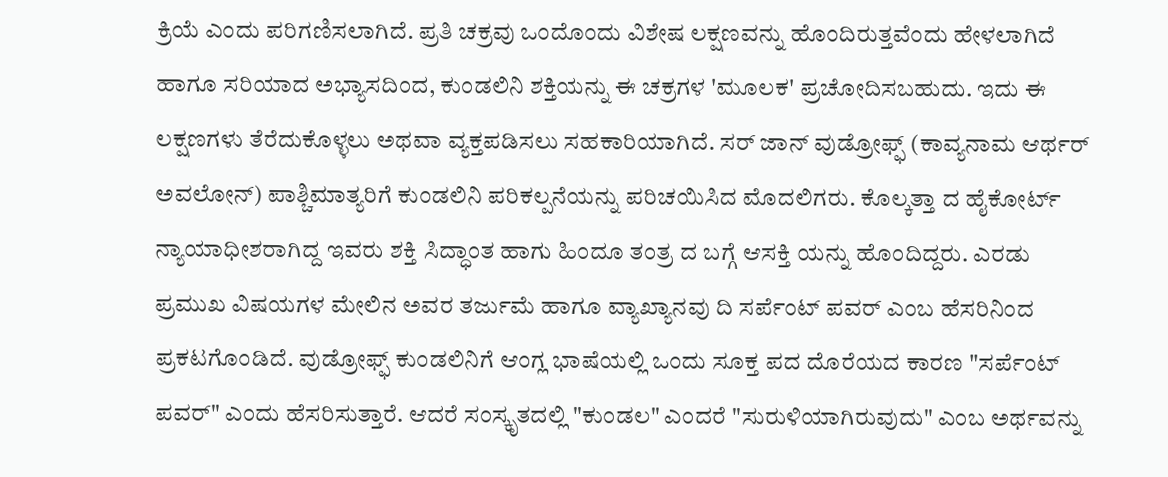ಕ್ರಿಯೆ ಎಂದು ಪರಿಗಣಿಸಲಾಗಿದೆ. ಪ್ರತಿ ಚಕ್ರವು ಒಂದೊಂದು ವಿಶೇಷ ಲಕ್ಷಣವನ್ನು ಹೊಂದಿರುತ್ತವೆಂದು ಹೇಳಲಾಗಿದೆ ಹಾಗೂ ಸರಿಯಾದ ಅಭ್ಯಾಸದಿಂದ, ಕುಂಡಲಿನಿ ಶಕ್ತಿಯನ್ನು ಈ ಚಕ್ರಗಳ 'ಮೂಲಕ' ಪ್ರಚೋದಿಸಬಹುದು. ಇದು ಈ ಲಕ್ಷಣಗಳು ತೆರೆದುಕೊಳ್ಳಲು ಅಥವಾ ವ್ಯಕ್ತಪಡಿಸಲು ಸಹಕಾರಿಯಾಗಿದೆ. ಸರ್ ಜಾನ್ ವುಡ್ರೋಫ್ಫ್ (ಕಾವ್ಯನಾಮ ಆರ್ಥರ್ ಅವಲೋನ್) ಪಾಶ್ಚಿಮಾತ್ಯರಿಗೆ ಕುಂಡಲಿನಿ ಪರಿಕಲ್ಪನೆಯನ್ನು ಪರಿಚಯಿಸಿದ ಮೊದಲಿಗರು. ಕೊಲ್ಕತ್ತಾ ದ ಹೈಕೋರ್ಟ್ ನ್ಯಾಯಾಧೀಶರಾಗಿದ್ದ ಇವರು ಶಕ್ತಿ ಸಿದ್ಧಾಂತ ಹಾಗು ಹಿಂದೂ ತಂತ್ರ ದ ಬಗ್ಗೆ ಆಸಕ್ತಿ ಯನ್ನು ಹೊಂದಿದ್ದರು. ಎರಡು ಪ್ರಮುಖ ವಿಷಯಗಳ ಮೇಲಿನ ಅವರ ತರ್ಜುಮೆ ಹಾಗೂ ವ್ಯಾಖ್ಯಾನವು ದಿ ಸರ್ಪೆಂಟ್ ಪವರ್ ಎಂಬ ಹೆಸರಿನಿಂದ ಪ್ರಕಟಗೊಂಡಿದೆ. ವುಡ್ರೋಫ್ಫ್ ಕುಂಡಲಿನಿಗೆ ಆಂಗ್ಲ ಭಾಷೆಯಲ್ಲಿ ಒಂದು ಸೂಕ್ತ ಪದ ದೊರೆಯದ ಕಾರಣ "ಸರ್ಪೆಂಟ್ ಪವರ್" ಎಂದು ಹೆಸರಿಸುತ್ತಾರೆ. ಆದರೆ ಸಂಸ್ಕೃತದಲ್ಲಿ "ಕುಂಡಲ" ಎಂದರೆ "ಸುರುಳಿಯಾಗಿರುವುದು" ಎಂಬ ಅರ್ಥವನ್ನು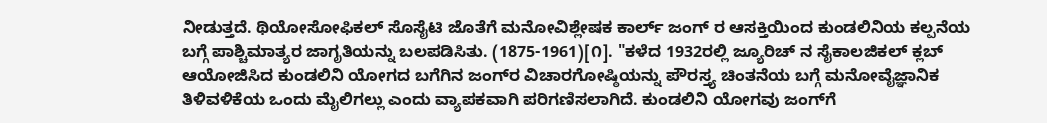ನೀಡುತ್ತದೆ. ಥಿಯೋಸೋಫಿಕಲ್ ಸೊಸೈಟಿ ಜೊತೆಗೆ ಮನೋವಿಶ್ಲೇಷಕ ಕಾರ್ಲ್ ಜಂಗ್ ರ ಆಸಕ್ತಿಯಿಂದ ಕುಂಡಲಿನಿಯ ಕಲ್ಪನೆಯ ಬಗ್ಗೆ ಪಾಶ್ಚಿಮಾತ್ಯರ ಜಾಗೃತಿಯನ್ನು ಬಲಪಡಿಸಿತು. (1875-1961)[೧]. "ಕಳೆದ 1932ರಲ್ಲಿ ಜ್ಯೂರಿಚ್ ನ ಸೈಕಾಲಜಿಕಲ್ ಕ್ಲಬ್ ಆಯೋಜಿಸಿದ ಕುಂಡಲಿನಿ ಯೋಗದ ಬಗೆಗಿನ ಜಂಗ್‌ರ ವಿಚಾರಗೋಷ್ಠಿಯನ್ನು ಪೌರಸ್ತ್ಯ ಚಿಂತನೆಯ ಬಗ್ಗೆ ಮನೋವೈಜ್ಞಾನಿಕ ತಿಳಿವಳಿಕೆಯ ಒಂದು ಮೈಲಿಗಲ್ಲು ಎಂದು ವ್ಯಾಪಕವಾಗಿ ಪರಿಗಣಿಸಲಾಗಿದೆ. ಕುಂಡಲಿನಿ ಯೋಗವು ಜಂಗ್‌ಗೆ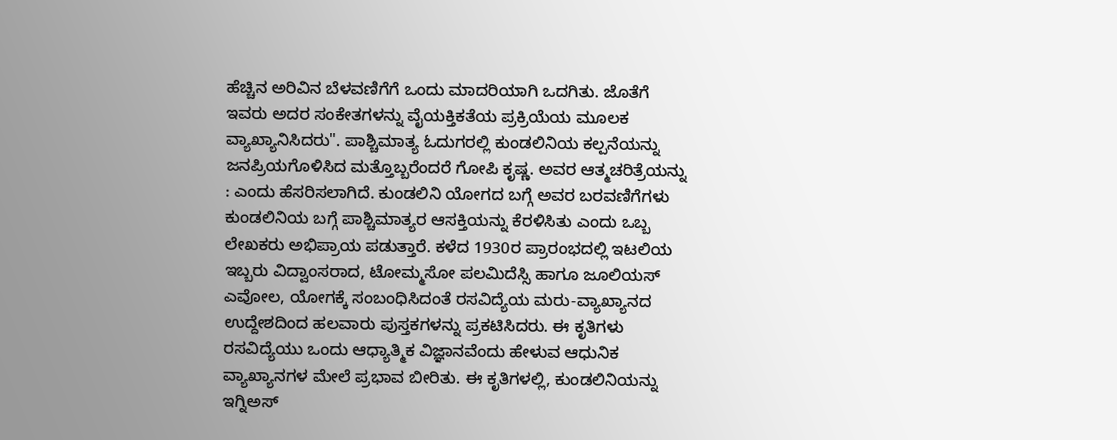ಹೆಚ್ಚಿನ ಅರಿವಿನ ಬೆಳವಣಿಗೆಗೆ ಒಂದು ಮಾದರಿಯಾಗಿ ಒದಗಿತು. ಜೊತೆಗೆ ಇವರು ಅದರ ಸಂಕೇತಗಳನ್ನು ವೈಯಕ್ತಿಕತೆಯ ಪ್ರಕ್ರಿಯೆಯ ಮೂಲಕ ವ್ಯಾಖ್ಯಾನಿಸಿದರು". ಪಾಶ್ಚಿಮಾತ್ಯ ಓದುಗರಲ್ಲಿ ಕುಂಡಲಿನಿಯ ಕಲ್ಪನೆಯನ್ನು ಜನಪ್ರಿಯಗೊಳಿಸಿದ ಮತ್ತೊಬ್ಬರೆಂದರೆ ಗೋಪಿ ಕೃಷ್ಣ. ಅವರ ಆತ್ಮಚರಿತ್ರೆಯನ್ನು : ಎಂದು ಹೆಸರಿಸಲಾಗಿದೆ. ಕುಂಡಲಿನಿ ಯೋಗದ ಬಗ್ಗೆ ಅವರ ಬರವಣಿಗೆಗಳು ಕುಂಡಲಿನಿಯ ಬಗ್ಗೆ ಪಾಶ್ಚಿಮಾತ್ಯರ ಆಸಕ್ತಿಯನ್ನು ಕೆರಳಿಸಿತು ಎಂದು ಒಬ್ಬ ಲೇಖಕರು ಅಭಿಪ್ರಾಯ ಪಡುತ್ತಾರೆ. ಕಳೆದ 1930ರ ಪ್ರಾರಂಭದಲ್ಲಿ ಇಟಲಿಯ ಇಬ್ಬರು ವಿದ್ವಾಂಸರಾದ, ಟೋಮ್ಮಸೋ ಪಲಮಿದೆಸ್ಸಿ ಹಾಗೂ ಜೂಲಿಯಸ್ ಎವೋಲ, ಯೋಗಕ್ಕೆ ಸಂಬಂಧಿಸಿದಂತೆ ರಸವಿದ್ಯೆಯ ಮರು-ವ್ಯಾಖ್ಯಾನದ ಉದ್ದೇಶದಿಂದ ಹಲವಾರು ಪುಸ್ತಕಗಳನ್ನು ಪ್ರಕಟಿಸಿದರು. ಈ ಕೃತಿಗಳು ರಸವಿದ್ಯೆಯು ಒಂದು ಆಧ್ಯಾತ್ಮಿಕ ವಿಜ್ಞಾನವೆಂದು ಹೇಳುವ ಆಧುನಿಕ ವ್ಯಾಖ್ಯಾನಗಳ ಮೇಲೆ ಪ್ರಭಾವ ಬೀರಿತು. ಈ ಕೃತಿಗಳಲ್ಲಿ, ಕುಂಡಲಿನಿಯನ್ನು ಇಗ್ನಿಅಸ್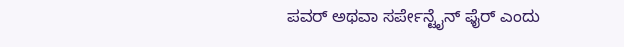ಪವರ್ ಅಥವಾ ಸರ್ಪೇನ್ಟೈನ್ ಫೈರ್ ಎಂದು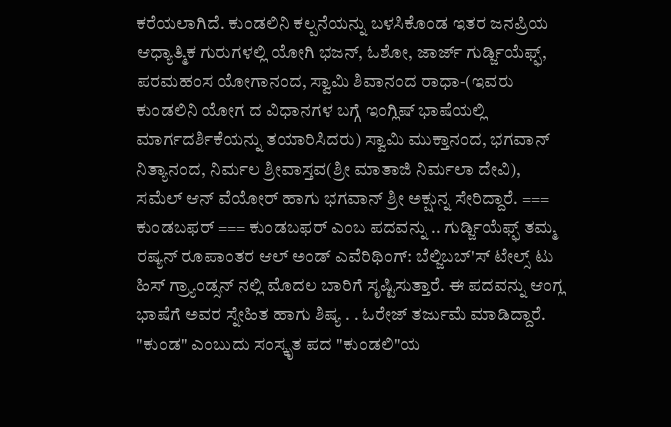ಕರೆಯಲಾಗಿದೆ. ಕುಂಡಲಿನಿ ಕಲ್ಪನೆಯನ್ನು ಬಳಸಿಕೊಂಡ ಇತರ ಜನಪ್ರಿಯ ಆಧ್ಯಾತ್ಮಿಕ ಗುರುಗಳಲ್ಲಿ ಯೋಗಿ ಭಜನ್, ಓಶೋ, ಜಾರ್ಜ್ ಗುರ್ಡ್ಜಿಯೆಫ್ಫ್, ಪರಮಹಂಸ ಯೋಗಾನಂದ, ಸ್ವಾಮಿ ಶಿವಾನಂದ ರಾಧಾ-(ಇವರು ಕುಂಡಲಿನಿ ಯೋಗ ದ ವಿಧಾನಗಳ ಬಗ್ಗೆ ಇಂಗ್ಲಿಷ್ ಭಾಷೆಯಲ್ಲಿ ಮಾರ್ಗದರ್ಶಿಕೆಯನ್ನು ತಯಾರಿಸಿದರು) ಸ್ವಾಮಿ ಮುಕ್ತಾನಂದ, ಭಗವಾನ್ ನಿತ್ಯಾನಂದ, ನಿರ್ಮಲ ಶ್ರೀವಾಸ್ತವ(ಶ್ರೀ ಮಾತಾಜಿ ನಿರ್ಮಲಾ ದೇವಿ), ಸಮೆಲ್ ಆನ್ ವೆಯೋರ್ ಹಾಗು ಭಗವಾನ್ ಶ್ರೀ ಅಕ್ಷುನ್ನ ಸೇರಿದ್ದಾರೆ. === ಕುಂಡಬಫರ್ === ಕುಂಡಬಫರ್ ಎಂಬ ಪದವನ್ನು .. ಗುರ್ಡ್ಜಿಯೆಫ್ಫ್ ತಮ್ಮ ರಷ್ಯನ್ ರೂಪಾಂತರ ಆಲ್ ಅಂಡ್ ಎವೆರಿಥಿಂಗ್: ಬೆಲ್ಜಿಬಬ್'ಸ್ ಟೇಲ್ಸ್ ಟು ಹಿಸ್ ಗ್ರ್ಯಾಂಡ್ಸನ್ ನಲ್ಲಿ ಮೊದಲ ಬಾರಿಗೆ ಸೃಷ್ಟಿಸುತ್ತಾರೆ. ಈ ಪದವನ್ನು ಆಂಗ್ಲ ಭಾಷೆಗೆ ಅವರ ಸ್ನೇಹಿತ ಹಾಗು ಶಿಷ್ಯ . . ಓರೇಜ್ ತರ್ಜುಮೆ ಮಾಡಿದ್ದಾರೆ. "ಕುಂಡ" ಎಂಬುದು ಸಂಸ್ಕೃತ ಪದ "ಕುಂಡಲಿ"ಯ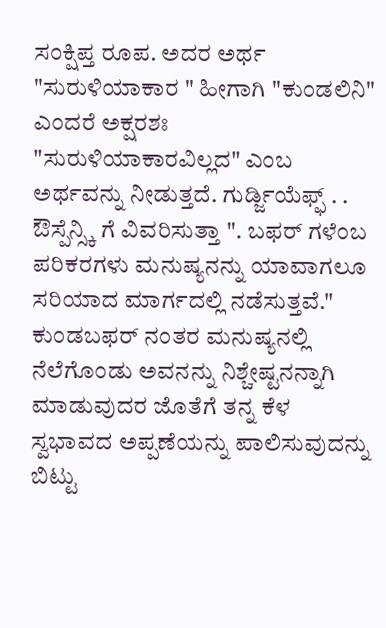ಸಂಕ್ಷಿಪ್ತ ರೂಪ. ಅದರ ಅರ್ಥ "ಸುರುಳಿಯಾಕಾರ " ಹೀಗಾಗಿ "ಕುಂಡಲಿನಿ" ಎಂದರೆ ಅಕ್ಷರಶಃ "ಸುರುಳಿಯಾಕಾರವಿಲ್ಲದ" ಎಂಬ ಅರ್ಥವನ್ನು ನೀಡುತ್ತದೆ. ಗುರ್ಡ್ಜಿಯೆಫ್ಫ್ . . ಔಸ್ಪೆನ್ಸ್ಕಿ ಗೆ ವಿವರಿಸುತ್ತಾ ". ಬಫರ್ ಗಳೆಂಬ ಪರಿಕರಗಳು ಮನುಷ್ಯನನ್ನು ಯಾವಾಗಲೂ ಸರಿಯಾದ ಮಾರ್ಗದಲ್ಲಿ ನಡೆಸುತ್ತವೆ." ಕುಂಡಬಫರ್ ನಂತರ ಮನುಷ್ಯನಲ್ಲಿ ನೆಲೆಗೊಂಡು ಅವನನ್ನು ನಿಶ್ಚೇಷ್ಟನನ್ನಾಗಿ ಮಾಡುವುದರ ಜೊತೆಗೆ ತನ್ನ ಕೆಳ ಸ್ವಭಾವದ ಅಪ್ಪಣೆಯನ್ನು ಪಾಲಿಸುವುದನ್ನು ಬಿಟ್ಟು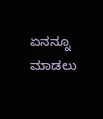ಏನನ್ನೂ ಮಾಡಲು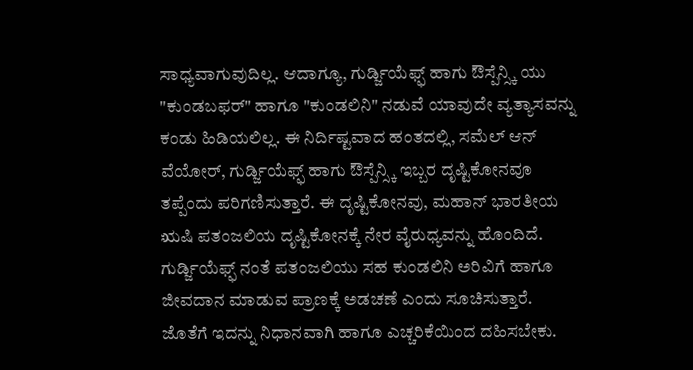ಸಾಧ್ಯವಾಗುವುದಿಲ್ಲ. ಆದಾಗ್ಯೂ, ಗುರ್ಡ್ಜಿಯೆಫ್ಫ್ ಹಾಗು ಔಸ್ಪೆನ್ಸ್ಕಿ ಯು "ಕುಂಡಬಫರ್" ಹಾಗೂ "ಕುಂಡಲಿನಿ" ನಡುವೆ ಯಾವುದೇ ವ್ಯತ್ಯಾಸವನ್ನು ಕಂಡು ಹಿಡಿಯಲಿಲ್ಲ. ಈ ನಿರ್ದಿಷ್ಟವಾದ ಹಂತದಲ್ಲಿ, ಸಮೆಲ್ ಆನ್ ವೆಯೋರ್, ಗುರ್ಡ್ಜಿಯೆಫ್ಫ್ ಹಾಗು ಔಸ್ಪೆನ್ಸ್ಕಿ ಇಬ್ಬರ ದೃಷ್ಟಿಕೋನವೂ ತಪ್ಪೆಂದು ಪರಿಗಣಿಸುತ್ತಾರೆ. ಈ ದೃಷ್ಟಿಕೋನವು, ಮಹಾನ್ ಭಾರತೀಯ ಋಷಿ ಪತಂಜಲಿಯ ದೃಷ್ಟಿಕೋನಕ್ಕೆ ನೇರ ವೈರುಧ್ಯವನ್ನು ಹೊಂದಿದೆ. ಗುರ್ಡ್ಜಿಯೆಫ್ಫ್ ನಂತೆ ಪತಂಜಲಿಯು ಸಹ ಕುಂಡಲಿನಿ ಅರಿವಿಗೆ ಹಾಗೂ ಜೀವದಾನ ಮಾಡುವ ಪ್ರಾಣಕ್ಕೆ ಅಡಚಣೆ ಎಂದು ಸೂಚಿಸುತ್ತಾರೆ. ಜೊತೆಗೆ ಇದನ್ನು ನಿಧಾನವಾಗಿ ಹಾಗೂ ಎಚ್ಚರಿಕೆಯಿಂದ ದಹಿಸಬೇಕು.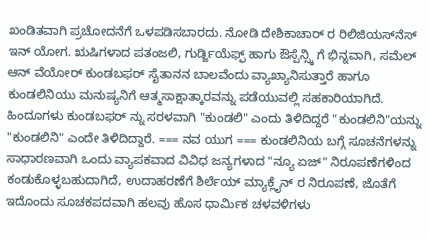ಖಂಡಿತವಾಗಿ ಪ್ರಚೋದನೆಗೆ ಒಳಪಡಿಸಬಾರದು. ನೋಡಿ ದೇಶಿಕಾಚಾರ್ ರ ರಿಲಿಜಿಯಸ್‌ನೆಸ್ ಇನ್ ಯೋಗ. ಋಷಿಗಳಾದ ಪತಂಜಲಿ, ಗುರ್ಡ್ಜಿಯೆಫ್ಫ್ ಹಾಗು ಔಸ್ಪೆನ್ಸ್ಕಿ ಗೆ ಭಿನ್ನವಾಗಿ, ಸಮೆಲ್ ಆನ್ ವೆಯೋರ್ ಕುಂಡಬಫರ್ ಸೈತಾನನ ಬಾಲವೆಂದು ವ್ಯಾಖ್ಯಾನಿಸುತ್ತಾರೆ ಹಾಗೂ ಕುಂಡಲಿನಿಯು ಮನುಷ್ಯನಿಗೆ ಆತ್ಮಸಾಕ್ಷಾತ್ಕಾರವನ್ನು ಪಡೆಯುವಲ್ಲಿ ಸಹಕಾರಿಯಾಗಿದೆ. ಹಿಂದೂಗಳು ಕುಂಡಬಫರ್ ನ್ನು ಸರಳವಾಗಿ "ಕುಂಡಲಿ" ಎಂದು ತಿಳಿದಿದ್ದರೆ "ಕುಂಡಲಿನಿ"ಯನ್ನು "ಕುಂಡಲಿನಿ" ಎಂದೇ ತಿಳಿದಿದ್ದಾರೆ. === ನವ ಯುಗ === ಕುಂಡಲಿನಿಯ ಬಗ್ಗೆ ಸೂಚನೆಗಳನ್ನು ಸಾಧಾರಣವಾಗಿ ಒಂದು ವ್ಯಾಪಕವಾದ ವಿವಿಧ ಜನ್ಯಗಳಾದ "ನ್ಯೂ ಏಜ್" ನಿರೂಪಣೆಗಳಿಂದ ಕಂಡುಕೊಳ್ಳಬಹುದಾಗಿದೆ, ಉದಾಹರಣೆಗೆ ಶಿರ್ಲೆಯ್ ಮ್ಯಾಕ್ಲೈನ್ ರ ನಿರೂಪಣೆ, ಜೊತೆಗೆ ಇದೊಂದು ಸೂಚಕಪದವಾಗಿ ಹಲವು ಹೊಸ ಧಾರ್ಮಿಕ ಚಳವಳಿಗಳು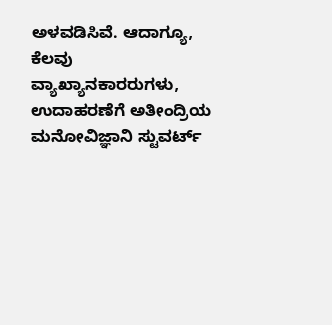ಅಳವಡಿಸಿವೆ. ಆದಾಗ್ಯೂ, ಕೆಲವು ವ್ಯಾಖ್ಯಾನಕಾರರುಗಳು, ಉದಾಹರಣೆಗೆ ಅತೀಂದ್ರಿಯ ಮನೋವಿಜ್ಞಾನಿ ಸ್ಟುವರ್ಟ್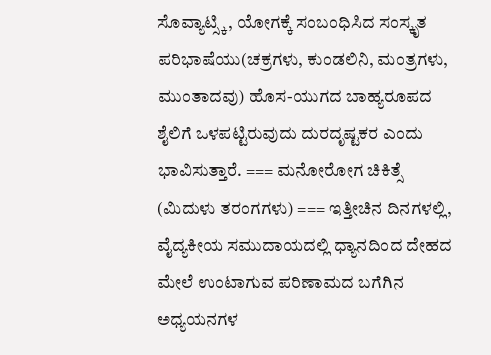ಸೊವ್ಯಾಟ್ಸ್ಕಿ, ಯೋಗಕ್ಕೆ ಸಂಬಂಧಿಸಿದ ಸಂಸ್ಕೃತ ಪರಿಭಾಷೆಯು(ಚಕ್ರಗಳು, ಕುಂಡಲಿನಿ, ಮಂತ್ರಗಳು, ಮುಂತಾದವು) ಹೊಸ-ಯುಗದ ಬಾಹ್ಯರೂಪದ ಶೈಲಿಗೆ ಒಳಪಟ್ಟಿರುವುದು ದುರದೃಷ್ಟಕರ ಎಂದು ಭಾವಿಸುತ್ತಾರೆ. === ಮನೋರೋಗ ಚಿಕಿತ್ಸೆ (ಮಿದುಳು ತರಂಗಗಳು) === ಇತ್ತೀಚಿನ ದಿನಗಳಲ್ಲಿ, ವೈದ್ಯಕೀಯ ಸಮುದಾಯದಲ್ಲಿ ಧ್ಯಾನದಿಂದ ದೇಹದ ಮೇಲೆ ಉಂಟಾಗುವ ಪರಿಣಾಮದ ಬಗೆಗಿನ ಅಧ್ಯಯನಗಳ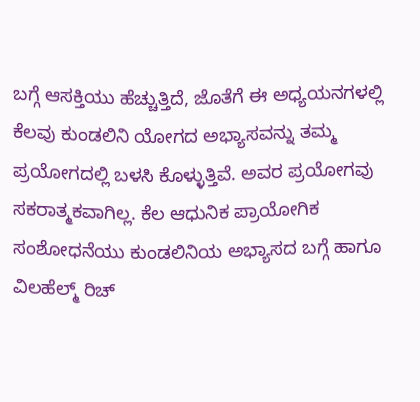ಬಗ್ಗೆ ಆಸಕ್ತಿಯು ಹೆಚ್ಚುತ್ತಿದೆ, ಜೊತೆಗೆ ಈ ಅಧ್ಯಯನಗಳಲ್ಲಿ ಕೆಲವು ಕುಂಡಲಿನಿ ಯೋಗದ ಅಭ್ಯಾಸವನ್ನು ತಮ್ಮ ಪ್ರಯೋಗದಲ್ಲಿ ಬಳಸಿ ಕೊಳ್ಳುತ್ತಿವೆ. ಅವರ ಪ್ರಯೋಗವು ಸಕರಾತ್ಮಕವಾಗಿಲ್ಲ. ಕೆಲ ಆಧುನಿಕ ಪ್ರಾಯೋಗಿಕ ಸಂಶೋಧನೆಯು ಕುಂಡಲಿನಿಯ ಅಭ್ಯಾಸದ ಬಗ್ಗೆ ಹಾಗೂ ವಿಲಹೆಲ್ಮ್ ರಿಚ್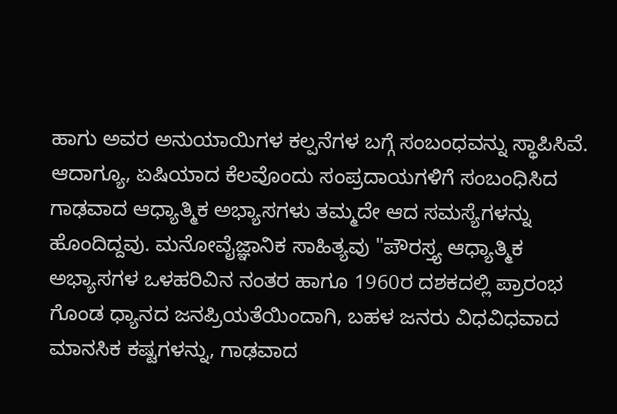ಹಾಗು ಅವರ ಅನುಯಾಯಿಗಳ ಕಲ್ಪನೆಗಳ ಬಗ್ಗೆ ಸಂಬಂಧವನ್ನು ಸ್ಥಾಪಿಸಿವೆ. ಆದಾಗ್ಯೂ, ಏಷಿಯಾದ ಕೆಲವೊಂದು ಸಂಪ್ರದಾಯಗಳಿಗೆ ಸಂಬಂಧಿಸಿದ ಗಾಢವಾದ ಆಧ್ಯಾತ್ಮಿಕ ಅಭ್ಯಾಸಗಳು ತಮ್ಮದೇ ಆದ ಸಮಸ್ಯೆಗಳನ್ನು ಹೊಂದಿದ್ದವು. ಮನೋವೈಜ್ಞಾನಿಕ ಸಾಹಿತ್ಯವು "ಪೌರಸ್ತ್ಯ ಆಧ್ಯಾತ್ಮಿಕ ಅಭ್ಯಾಸಗಳ ಒಳಹರಿವಿನ ನಂತರ ಹಾಗೂ 1960ರ ದಶಕದಲ್ಲಿ ಪ್ರಾರಂಭ ಗೊಂಡ ಧ್ಯಾನದ ಜನಪ್ರಿಯತೆಯಿಂದಾಗಿ, ಬಹಳ ಜನರು ವಿಧವಿಧವಾದ ಮಾನಸಿಕ ಕಷ್ಟಗಳನ್ನು, ಗಾಢವಾದ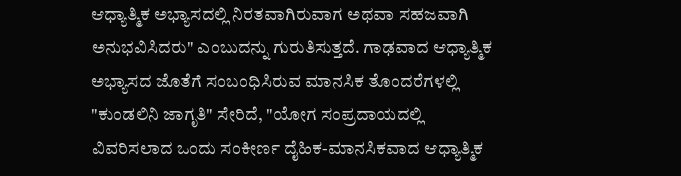ಆಧ್ಯಾತ್ಮಿಕ ಅಭ್ಯಾಸದಲ್ಲಿ ನಿರತವಾಗಿರುವಾಗ ಅಥವಾ ಸಹಜವಾಗಿ ಅನುಭವಿಸಿದರು" ಎಂಬುದನ್ನು ಗುರುತಿಸುತ್ತದೆ. ಗಾಢವಾದ ಆಧ್ಯಾತ್ಮಿಕ ಅಭ್ಯಾಸದ ಜೊತೆಗೆ ಸಂಬಂಧಿಸಿರುವ ಮಾನಸಿಕ ತೊಂದರೆಗಳಲ್ಲಿ "ಕುಂಡಲಿನಿ ಜಾಗೃತಿ" ಸೇರಿದೆ, "ಯೋಗ ಸಂಪ್ರದಾಯದಲ್ಲಿ ವಿವರಿಸಲಾದ ಒಂದು ಸಂಕೀರ್ಣ ದೈಹಿಕ-ಮಾನಸಿಕವಾದ ಆಧ್ಯಾತ್ಮಿಕ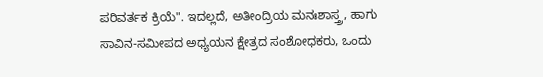ಪರಿವರ್ತಕ ಕ್ರಿಯೆ". ಇದಲ್ಲದೆ, ಅತೀಂದ್ರಿಯ ಮನಃಶಾಸ್ತ್ರ, ಹಾಗು ಸಾವಿನ-ಸಮೀಪದ ಅಧ್ಯಯನ ಕ್ಷೇತ್ರದ ಸಂಶೋಧಕರು, ಒಂದು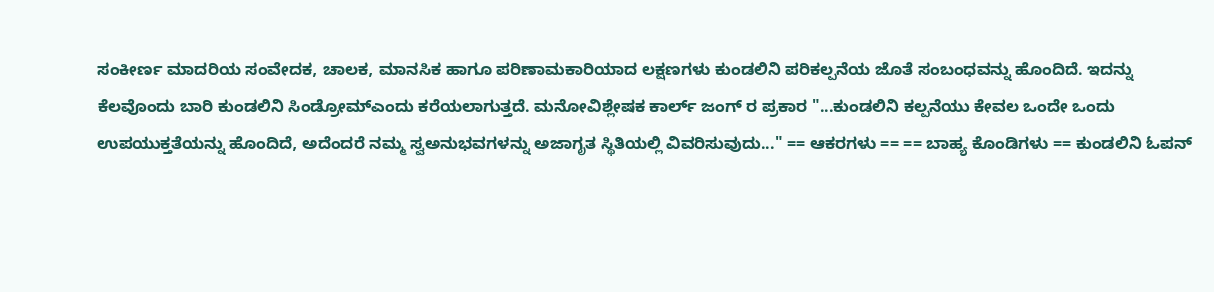ಸಂಕೀರ್ಣ ಮಾದರಿಯ ಸಂವೇದಕ, ಚಾಲಕ, ಮಾನಸಿಕ ಹಾಗೂ ಪರಿಣಾಮಕಾರಿಯಾದ ಲಕ್ಷಣಗಳು ಕುಂಡಲಿನಿ ಪರಿಕಲ್ಪನೆಯ ಜೊತೆ ಸಂಬಂಧವನ್ನು ಹೊಂದಿದೆ. ಇದನ್ನು ಕೆಲವೊಂದು ಬಾರಿ ಕುಂಡಲಿನಿ ಸಿಂಡ್ರೋಮ್ಎಂದು ಕರೆಯಲಾಗುತ್ತದೆ. ಮನೋವಿಶ್ಲೇಷಕ ಕಾರ್ಲ್ ಜಂಗ್ ರ ಪ್ರಕಾರ "...ಕುಂಡಲಿನಿ ಕಲ್ಪನೆಯು ಕೇವಲ ಒಂದೇ ಒಂದು ಉಪಯುಕ್ತತೆಯನ್ನು ಹೊಂದಿದೆ, ಅದೆಂದರೆ ನಮ್ಮ ಸ್ವಅನುಭವಗಳನ್ನು ಅಜಾಗೃತ ಸ್ಥಿತಿಯಲ್ಲಿ ವಿವರಿಸುವುದು..." == ಆಕರಗಳು == == ಬಾಹ್ಯ ಕೊಂಡಿಗಳು == ಕುಂಡಲಿನಿ ಓಪನ್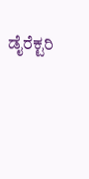ಡೈರೆಕ್ಟರಿ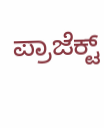ಪ್ರಾಜೆಕ್ಟ್